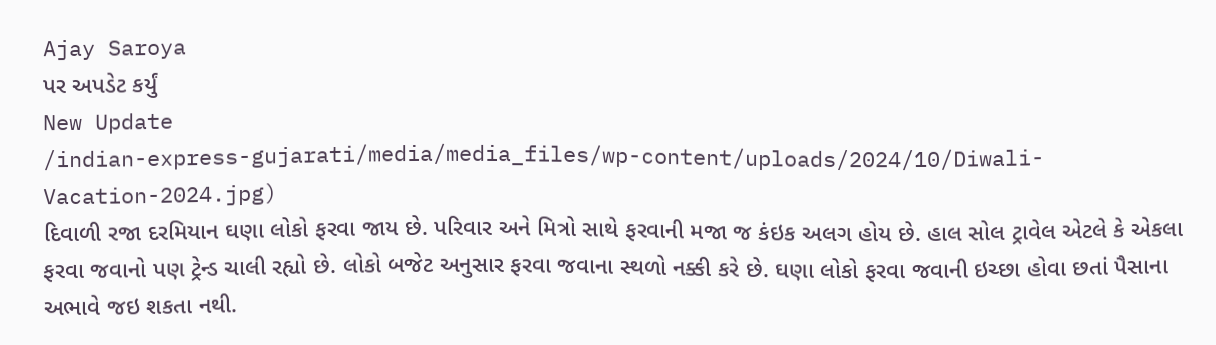Ajay Saroya
પર અપડેટ કર્યું
New Update
/indian-express-gujarati/media/media_files/wp-content/uploads/2024/10/Diwali-Vacation-2024.jpg)
દિવાળી રજા દરમિયાન ઘણા લોકો ફરવા જાય છે. પરિવાર અને મિત્રો સાથે ફરવાની મજા જ કંઇક અલગ હોય છે. હાલ સોલ ટ્રાવેલ એટલે કે એકલા ફરવા જવાનો પણ ટ્રેન્ડ ચાલી રહ્યો છે. લોકો બજેટ અનુસાર ફરવા જવાના સ્થળો નક્કી કરે છે. ઘણા લોકો ફરવા જવાની ઇચ્છા હોવા છતાં પૈસાના અભાવે જઇ શકતા નથી.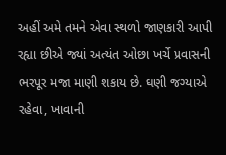અહીં અમે તમને એવા સ્થળો જાણકારી આપી રહ્યા છીએ જ્યાં અત્યંત ઓછા ખર્ચે પ્રવાસની ભરપૂર મજા માણી શકાય છે. ઘણી જગ્યાએ રહેવા, ખાવાની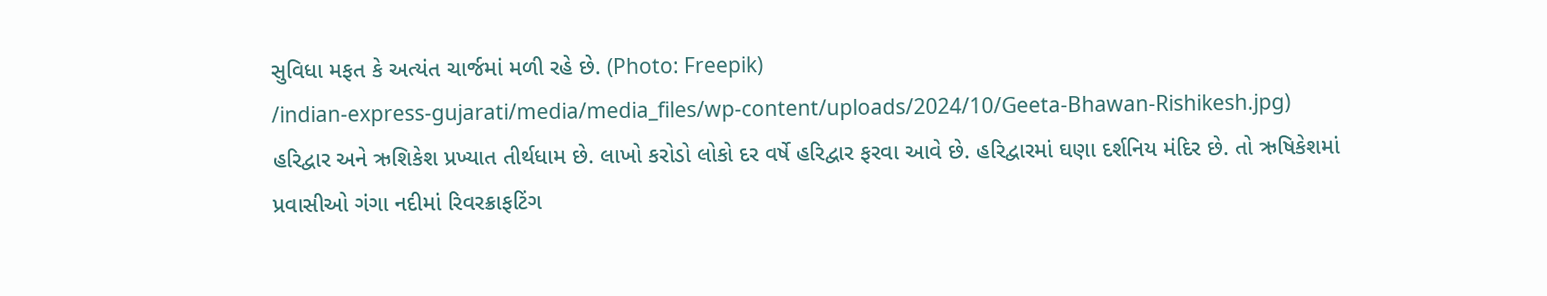સુવિધા મફત કે અત્યંત ચાર્જમાં મળી રહે છે. (Photo: Freepik)
/indian-express-gujarati/media/media_files/wp-content/uploads/2024/10/Geeta-Bhawan-Rishikesh.jpg)
હરિદ્વાર અને ઋશિકેશ પ્રખ્યાત તીર્થધામ છે. લાખો કરોડો લોકો દર વર્ષે હરિદ્વાર ફરવા આવે છે. હરિદ્વારમાં ઘણા દર્શનિય મંદિર છે. તો ઋષિકેશમાં પ્રવાસીઓ ગંગા નદીમાં રિવરક્રાફટિંગ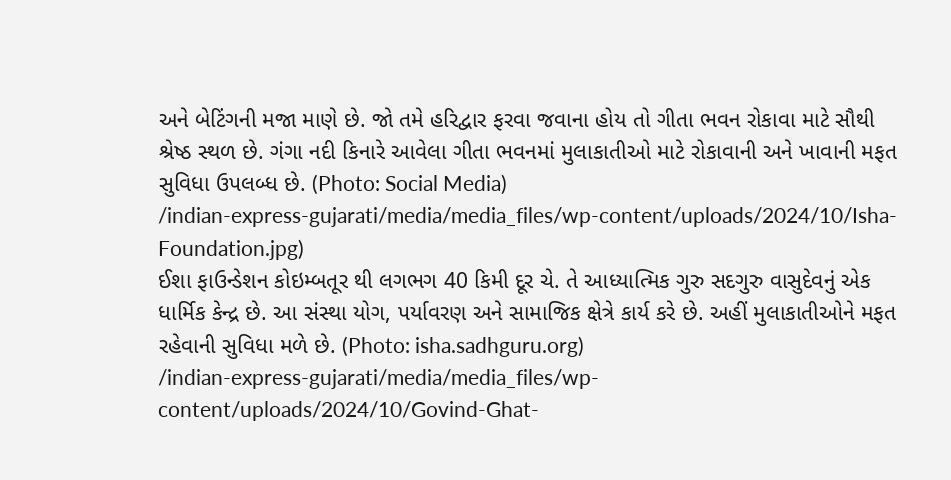અને બેટિંગની મજા માણે છે. જો તમે હરિદ્વાર ફરવા જવાના હોય તો ગીતા ભવન રોકાવા માટે સૌથી શ્રેષ્ઠ સ્થળ છે. ગંગા નદી કિનારે આવેલા ગીતા ભવનમાં મુલાકાતીઓ માટે રોકાવાની અને ખાવાની મફત સુવિધા ઉપલબ્ધ છે. (Photo: Social Media)
/indian-express-gujarati/media/media_files/wp-content/uploads/2024/10/Isha-Foundation.jpg)
ઈશા ફાઉન્ડેશન કોઇમ્બતૂર થી લગભગ 40 કિમી દૂર ચે. તે આધ્યાત્મિક ગુરુ સદગુરુ વાસુદેવનું એક ધાર્મિક કેન્દ્ર છે. આ સંસ્થા યોગ, પર્યાવરણ અને સામાજિક ક્ષેત્રે કાર્ય કરે છે. અહીં મુલાકાતીઓને મફત રહેવાની સુવિધા મળે છે. (Photo: isha.sadhguru.org)
/indian-express-gujarati/media/media_files/wp-content/uploads/2024/10/Govind-Ghat-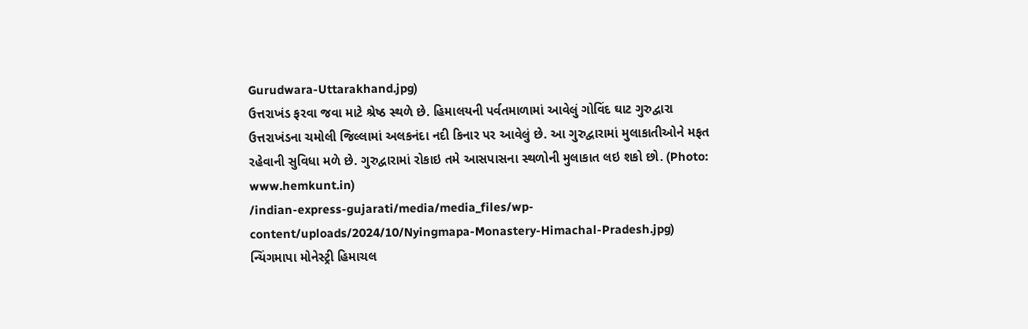Gurudwara-Uttarakhand.jpg)
ઉત્તરાખંડ ફરવા જવા માટે શ્રેષ્ઠ સ્થળે છે. હિમાલયની પર્વતમાળામાં આવેલું ગોવિંદ ઘાટ ગુરુદ્વારા ઉત્તરાખંડના ચમોલી જિલ્લામાં અલકનંદા નદી કિનાર પર આવેલું છે. આ ગુરુદ્વારામાં મુલાકાતીઓને મફત રહેવાની સુવિધા મળે છે. ગુરુદ્વારામાં રોકાઇ તમે આસપાસના સ્થળોની મુલાકાત લઇ શકો છો. (Photo: www.hemkunt.in)
/indian-express-gujarati/media/media_files/wp-content/uploads/2024/10/Nyingmapa-Monastery-Himachal-Pradesh.jpg)
ન્યિંગમાપા મોનેસ્ટ્રી હિમાચલ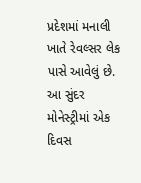પ્રદેશમાં મનાલી ખાતે રેવલ્સર લેક પાસે આવેલું છે. આ સુંદર મોનેસ્ટ્રીમાં એક દિવસ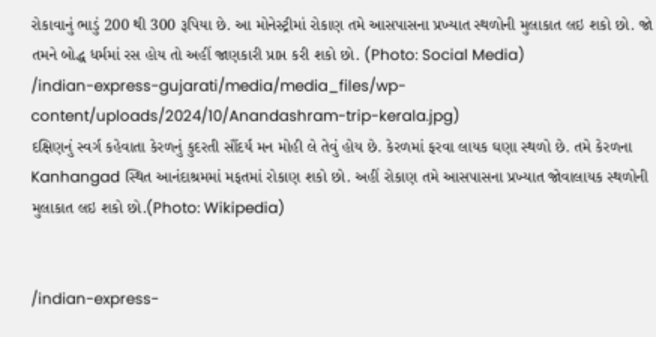રોકાવાનું ભાડું 200 થી 300 રૂપિયા છે. આ મોનેસ્ટ્રીમાં રોકાણ તમે આસપાસના પ્રખ્યાત સ્થળોની મુલાકાત લઇ શકો છો. જો તમને બોદ્ધ ધર્મમાં રસ હોય તો અહીં જાણકારી પ્રાપ્ત કરી શકો છો. (Photo: Social Media)
/indian-express-gujarati/media/media_files/wp-content/uploads/2024/10/Anandashram-trip-kerala.jpg)
દક્ષિણનું સ્વર્ગ કહેવાતા કેરળનું કુદરતી સૌંદર્ય મન મોહી લે તેવું હોય છે. કેરળમાં ફરવા લાયક ઘણા સ્થળો છે. તમે કેરળના Kanhangad સ્થિત આનંદાશ્રમમાં મફતમાં રોકાણ શકો છો. અહીં રોકાણ તમે આસપાસના પ્રખ્યાત જોવાલાયક સ્થળોની મુલાકાત લઇ શકો છો.(Photo: Wikipedia)


/indian-express-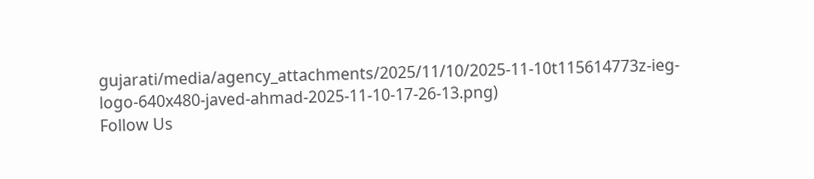gujarati/media/agency_attachments/2025/11/10/2025-11-10t115614773z-ieg-logo-640x480-javed-ahmad-2025-11-10-17-26-13.png)
Follow Us